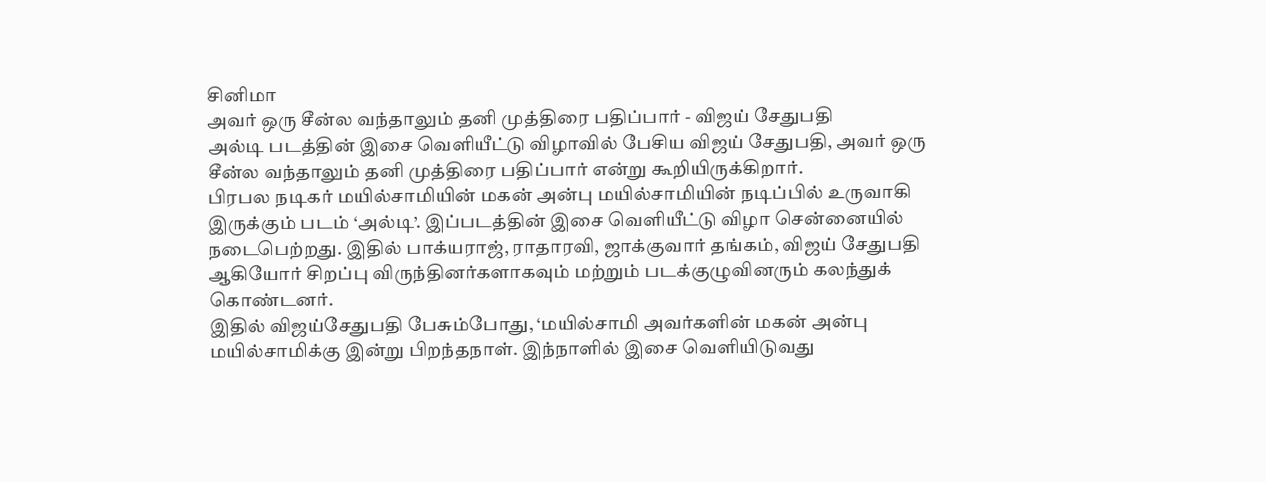சினிமா
அவர் ஒரு சீன்ல வந்தாலும் தனி முத்திரை பதிப்பார் - விஜய் சேதுபதி
அல்டி படத்தின் இசை வெளியீட்டு விழாவில் பேசிய விஜய் சேதுபதி, அவர் ஒரு சீன்ல வந்தாலும் தனி முத்திரை பதிப்பார் என்று கூறியிருக்கிறார்.
பிரபல நடிகர் மயில்சாமியின் மகன் அன்பு மயில்சாமியின் நடிப்பில் உருவாகி இருக்கும் படம் ‘அல்டி’. இப்படத்தின் இசை வெளியீட்டு விழா சென்னையில் நடைபெற்றது. இதில் பாக்யராஜ், ராதாரவி, ஜாக்குவார் தங்கம், விஜய் சேதுபதி ஆகியோர் சிறப்பு விருந்தினர்களாகவும் மற்றும் படக்குழுவினரும் கலந்துக் கொண்டனர்.
இதில் விஜய்சேதுபதி பேசும்போது, ‘மயில்சாமி அவர்களின் மகன் அன்பு மயில்சாமிக்கு இன்று பிறந்தநாள். இந்நாளில் இசை வெளியிடுவது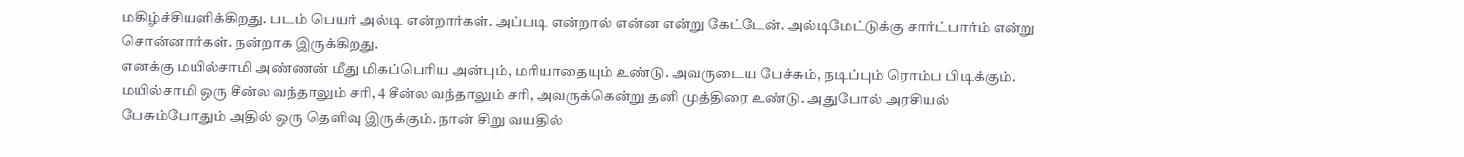மகிழ்ச்சியளிக்கிறது. படம் பெயர் அல்டி என்றார்கள். அப்படி என்றால் என்ன என்று கேட்டேன். அல்டிமேட்டுக்கு சார்ட்பார்ம் என்று சொன்னார்கள். நன்றாக இருக்கிறது.
எனக்கு மயில்சாமி அண்ணன் மீது மிகப்பெரிய அன்பும், மரியாதையும் உண்டு. அவருடைய பேச்சும், நடிப்பும் ரொம்ப பிடிக்கும். மயில்சாமி ஒரு சீன்ல வந்தாலும் சரி, 4 சீன்ல வந்தாலும் சரி, அவருக்கென்று தனி முத்திரை உண்டு. அதுபோல் அரசியல் பேசும்போதும் அதில் ஒரு தெளிவு இருக்கும். நான் சிறு வயதில்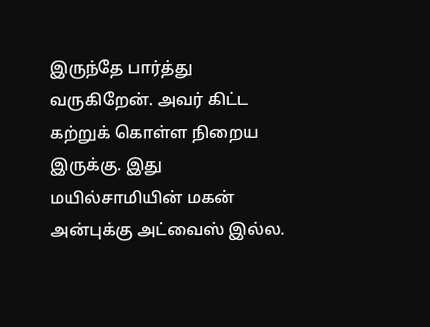இருந்தே பார்த்து வருகிறேன். அவர் கிட்ட கற்றுக் கொள்ள நிறைய இருக்கு. இது மயில்சாமியின் மகன் அன்புக்கு அட்வைஸ் இல்ல.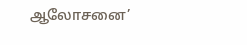ஆலோசனை’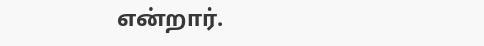என்றார்.